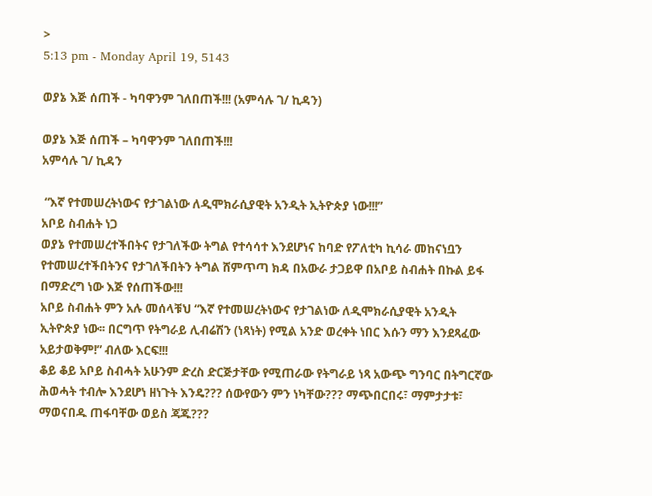>
5:13 pm - Monday April 19, 5143

ወያኔ እጅ ሰጠች - ካባዋንም ገለበጠች!!! (አምሳሉ ገ/ ኪዳን)

ወያኔ እጅ ሰጠች – ካባዋንም ገለበጠች!!!
አምሳሉ ገ/ ኪዳን

 “እኛ የተመሠረትነውና የታገልነው ለዲሞክራሲያዊት አንዲት ኢትዮጵያ ነው!!!”
አቦይ ስብሐት ነጋ
ወያኔ የተመሠረተችበትና የታገለችው ትግል የተሳሳተ እንደሆነና ከባድ የፖለቲካ ኪሳራ መከናነቧን የተመሠረተችበትንና የታገለችበትን ትግል ሸምጥጣ ክዳ በአውራ ታጋይዋ በአቦይ ስብሐት በኩል ይፋ በማድረግ ነው እጅ የሰጠችው!!!
አቦይ ስብሐት ምን አሉ መሰላቹህ “እኛ የተመሠረትነውና የታገልነው ለዲሞክራሲያዊት አንዲት ኢትዮጵያ ነው፡፡ በርግጥ የትግራይ ሊብሬሽን (ነጻነት) የሚል አንድ ወረቀት ነበር እሱን ማን እንደጻፈው አይታወቅም!” ብለው እርፍ!!!
ቆይ ቆይ አቦይ ስብሓት አሁንም ድረስ ድርጅታቸው የሚጠራው የትግራይ ነጻ አውጭ ግንባር በትግርኛው ሕወሓት ተብሎ እንደሆነ ዘነጉት እንዴ??? ሰውየውን ምን ነካቸው??? ማጭበርበሩ፣ ማምታታቱ፣ ማወናበዱ ጠፋባቸው ወይስ ጃጁ???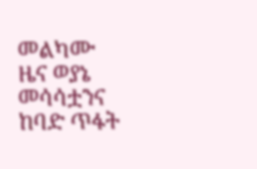መልካሙ ዜና ወያኔ መሳሳቷንና ከባድ ጥፋት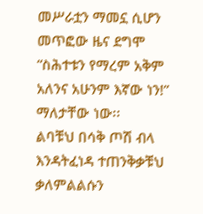መሥራቷን ማመኗ ሲሆን መጥፎው ዜና ደግሞ “ስሕተቱን የማረም አቅም አለንና አሁንም እኛው ነን!” ማለታቸው ነው፡፡
ልባቹህ በሳቅ ጦሽ ብላ እንዳትፈነዳ ተጠንቅቃቹህ ቃለምልልሱን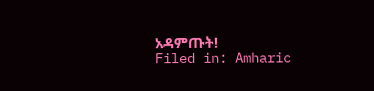አዳምጡት!
Filed in: Amharic